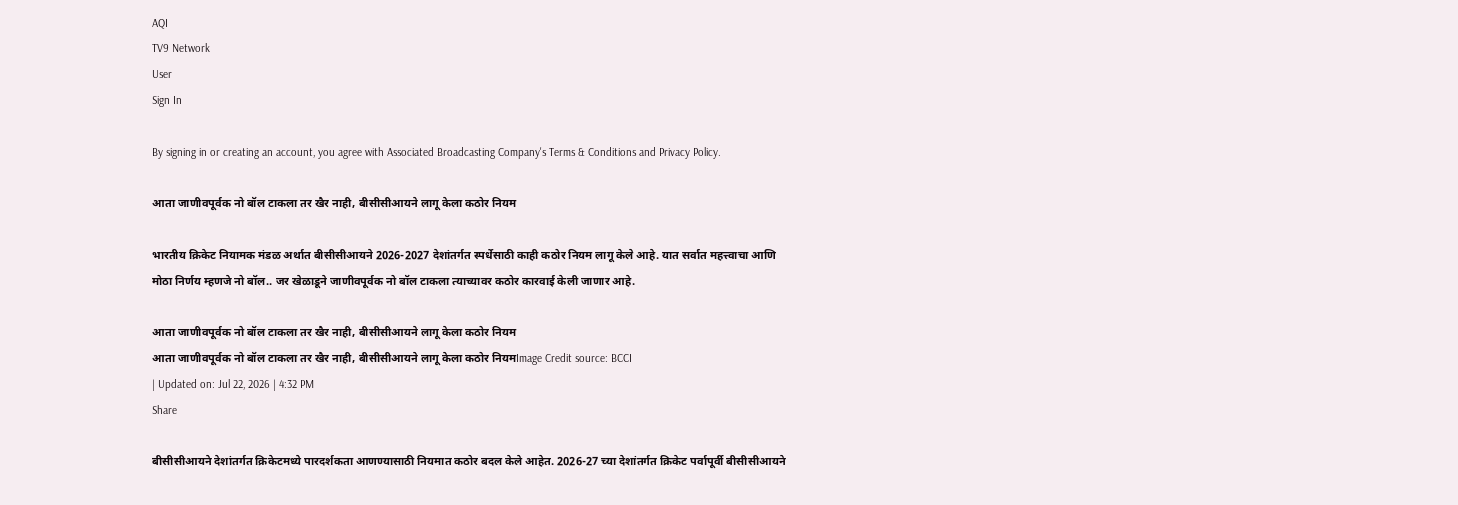AQI
TV9 Network
User
Sign In

By signing in or creating an account, you agree with Associated Broadcasting Company's Terms & Conditions and Privacy Policy.

आता जाणीवपूर्वक नो बॉल टाकला तर खैर नाही, बीसीसीआयने लागू केला कठोर नियम

भारतीय क्रिकेट नियामक मंडळ अर्थात बीसीसीआयने 2026-2027 देशांतर्गत स्पर्धेसाठी काही कठोर नियम लागू केले आहे. यात सर्वात महत्त्वाचा आणि मोठा निर्णय म्हणजे नो बॉल.. जर खेळाडूने जाणीवपूर्वक नो बॉल टाकला त्याच्यावर कठोर कारवाई केली जाणार आहे.

आता जाणीवपूर्वक नो बॉल टाकला तर खैर नाही, बीसीसीआयने लागू केला कठोर नियम
आता जाणीवपूर्वक नो बॉल टाकला तर खैर नाही, बीसीसीआयने लागू केला कठोर नियमImage Credit source: BCCI
| Updated on: Jul 22, 2026 | 4:32 PM
Share

बीसीसीआयने देशांतर्गत क्रिकेटमध्ये पारदर्शकता आणण्यासाठी नियमात कठोर बदल केले आहेत. 2026-27 च्या देशांतर्गत क्रिकेट पर्वापूर्वी बीसीसीआयने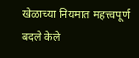खेळाच्या नियमात महत्त्वपूर्ण बदले केले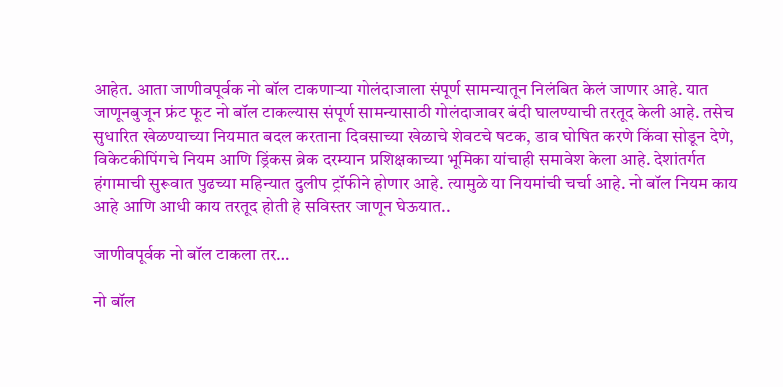आहेत. आता जाणीवपूर्वक नो बॉल टाकणाऱ्या गोलंदाजाला संपूर्ण सामन्यातून निलंबित केलं जाणार आहे. यात जाणूनबुजून फ्रंट फूट नो बॉल टाकल्यास संपूर्ण सामन्यासाठी गोलंदाजावर बंदी घालण्याची तरतूद केली आहे. तसेच सुधारित खेळण्याच्या नियमात बदल करताना दिवसाच्या खेळाचे शेवटचे षटक, डाव घोषित करणे किंवा सोडून देणे, विकेटकीपिंगचे नियम आणि ड्रिंकस ब्रेक दरम्यान प्रशिक्षकाच्या भूमिका यांचाही समावेश केला आहे. देशांतर्गत हंगामाची सुरूवात पुढच्या महिन्यात दुलीप ट्रॉफीने होणार आहे. त्यामुळे या नियमांची चर्चा आहे. नो बॉल नियम काय आहे आणि आधी काय तरतूद होती हे सविस्तर जाणून घेऊयात..

जाणीवपूर्वक नो बॉल टाकला तर…

नो बॉल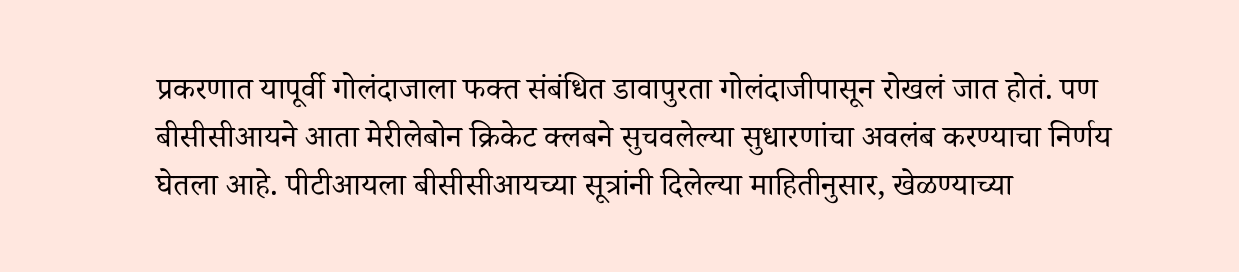प्रकरणात यापूर्वी गोलंदाजाला फक्त संबंधित डावापुरता गोलंदाजीपासून रोखलं जात होतं. पण बीसीसीआयने आता मेरीलेबोन क्रिकेट क्लबने सुचवलेल्या सुधारणांचा अवलंब करण्याचा निर्णय घेतला आहे. पीटीआयला बीसीसीआयच्या सूत्रांनी दिलेल्या माहितीनुसार, खेळण्याच्या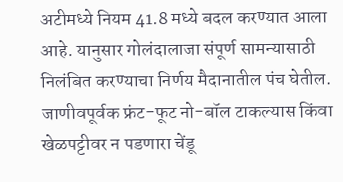अटीमध्ये नियम 41.8 मध्ये बदल करण्यात आला आहे. यानुसार गोलंदालाजा संपूर्ण सामन्यासाठी निलंबित करण्याचा निर्णय मैदानातील पंच घेतील. जाणीवपूर्वक फ्रंट-फूट नो-बॉल टाकल्यास किंवा खेळपट्टीवर न पडणारा चेंडू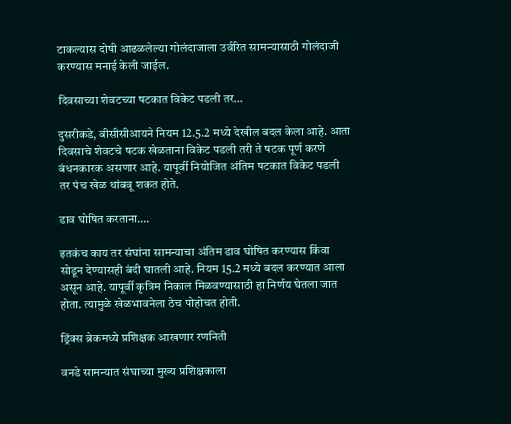टाकल्यास दोषी आढळलेल्या गोलंदाजाला उर्वरित सामन्यासाठी गोलंदाजी करण्यास मनाई केली जाईल.

दिवसाच्या शेवटच्या षटकात विकेट पडली तर…

दुसरीकडे, बीसीसीआयने नियम 12.5.2 मध्ये देखील बदल केला आहे. आता दिवसाचे शेवटचे षटक खेळताना विकेट पडली तरी ते षटक पूर्ण करणे बंधनकारक असणार आहे. यापूर्वी नियोजित अंतिम षटकात विकेट पडली तर पंच खेळ थांबवू शकत होते.

डाव घोषित करताना….

इतकंच काय तर संघांना सामन्याचा अंतिम डाव घोषित करण्यास किंवा सोडून देण्यासही बंदी घातली आहे. नियम 15.2 मध्ये बदल करण्यात आला असून आहे. यापूर्वी कृत्रिम निकाल मिळवण्यासाठी हा निर्णय घेतला जात होता. त्यामुळे खेळभावनेला ठेच पोहोचत होती.

ड्रिंक्स ब्रेकमध्ये प्रशिक्षक आखणार रणनिती

वनडे सामन्यात संघाच्या मुख्य प्रशिक्षकाला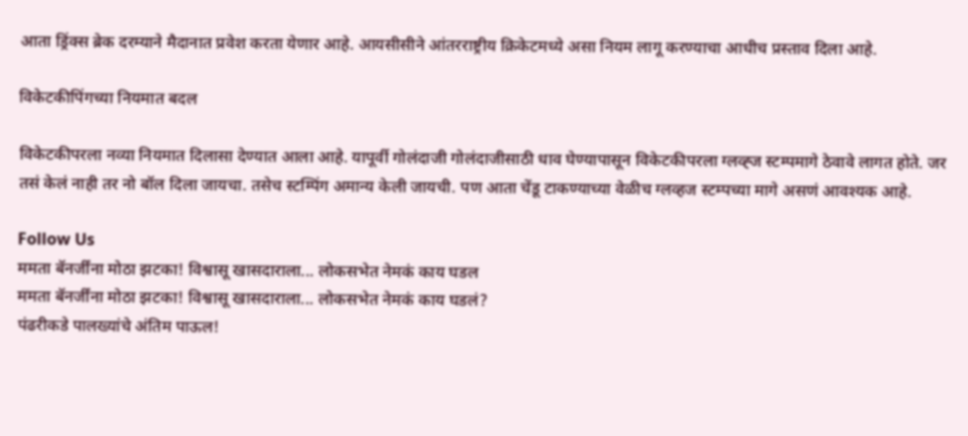आता ड्रिंक्स ब्रेक दरम्याने मैदानात प्रवेश करता येणार आहे. आयसीसीने आंतरराष्ट्रीय क्रिकेटमध्ये असा नियम लागू करण्याचा आधीच प्रस्ताव दिला आहे.

विकेटकीपिंगच्या नियमात बदल

विकेटकीपरला नव्या नियमात दिलासा देण्यात आला आहे. यापूर्वी गोलंदाजी गोलंदाजीसाठी धाव घेण्यापासून विकेटकीपरला ग्लव्ह्ज स्टम्पमागे ठेवावे लागत होते. जर तसं केलं नाही तर नो बॉल दिला जायचा. तसेच स्टम्पिंग अमान्य केली जायची. पण आता चेंडू टाकण्याच्या वेळीच ग्लव्हज स्टम्पच्या मागे असणं आवश्यक आहे.

Follow Us
ममता बॅनर्जींना मोठा झटका! विश्वासू खासदाराला... लोकसभेत नेमकं काय घडल
ममता बॅनर्जींना मोठा झटका! विश्वासू खासदाराला... लोकसभेत नेमकं काय घडलं?
पंढरीकडे पालख्यांचे अंतिम पाऊल!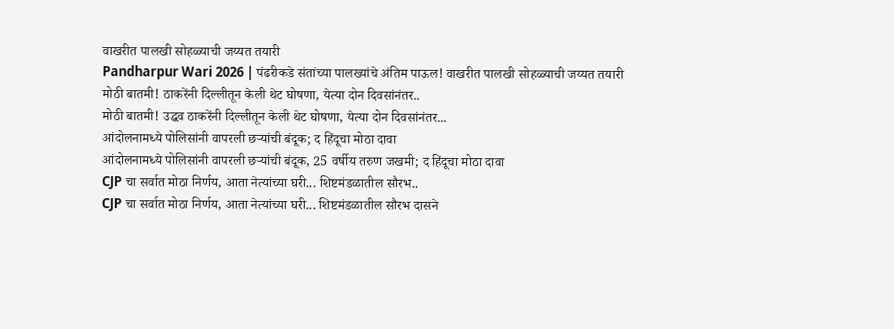वाखरीत पालखी सोहळ्याची जय्यत तयारी
Pandharpur Wari 2026 | पंढरीकडे संतांच्या पालख्यांचे अंतिम पाऊल! वाखरीत पालखी सोहळ्याची जय्यत तयारी
मोठी बातमी! ठाकरेंनी दिल्लीतून केली थेट घोषणा, येत्या दोन दिवसांनंतर..
मोठी बातमी! उद्धव ठाकरेंनी दिल्लीतून केली थेट घोषणा, येत्या दोन दिवसांनंतर...
आंदोलनामध्ये पोलिसांनी वापरली छऱ्यांची बंदूक; द हिंदूचा मोठा दावा
आंदोलनामध्ये पोलिसांनी वापरली छऱ्यांची बंदूक, 25 वर्षीय तरुण जखमी; द हिंदूचा मोठा दावा
CJP चा सर्वात मोठा निर्णय, आता नेत्यांच्या घरी... शिष्टमंडळातील सौरभ..
CJP चा सर्वात मोठा निर्णय, आता नेत्यांच्या घरी... शिष्टमंडळातील सौरभ दासने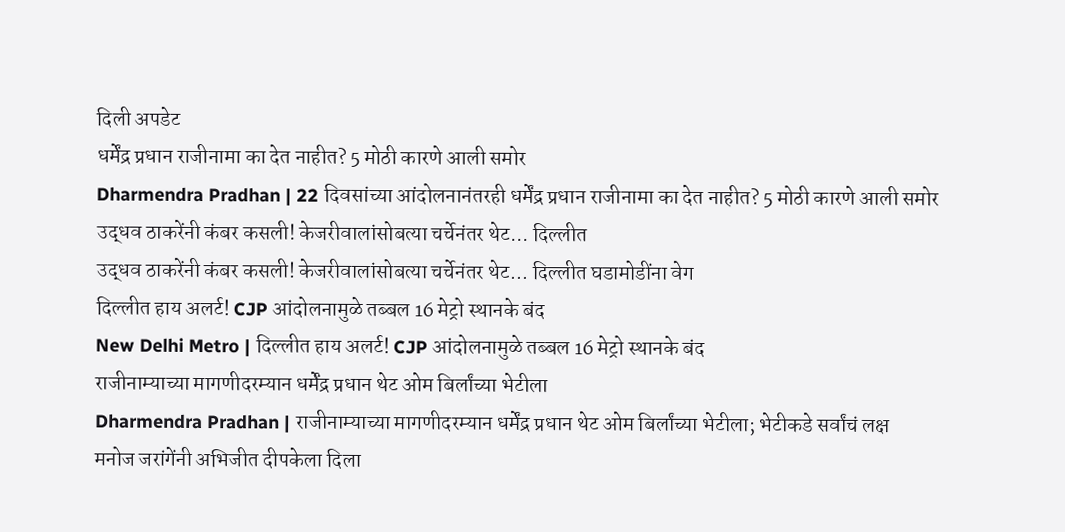दिली अपडेट
धर्मेंद्र प्रधान राजीनामा का देत नाहीत? 5 मोठी कारणे आली समोर
Dharmendra Pradhan | 22 दिवसांच्या आंदोलनानंतरही धर्मेंद्र प्रधान राजीनामा का देत नाहीत? 5 मोठी कारणे आली समोर
उद्धव ठाकरेंनी कंबर कसली! केजरीवालांसोबत्या चर्चेनंतर थेट... दिल्लीत
उद्धव ठाकरेंनी कंबर कसली! केजरीवालांसोबत्या चर्चेनंतर थेट... दिल्लीत घडामोडींना वेग
दिल्लीत हाय अलर्ट! CJP आंदोलनामुळे तब्बल 16 मेट्रो स्थानके बंद
New Delhi Metro | दिल्लीत हाय अलर्ट! CJP आंदोलनामुळे तब्बल 16 मेट्रो स्थानके बंद
राजीनाम्याच्या मागणीदरम्यान धर्मेंद्र प्रधान थेट ओम बिर्लांच्या भेटीला
Dharmendra Pradhan | राजीनाम्याच्या मागणीदरम्यान धर्मेंद्र प्रधान थेट ओम बिर्लांच्या भेटीला; भेटीकडे सर्वांचं लक्ष
मनोज जरांगेंनी अभिजीत दीपकेला दिला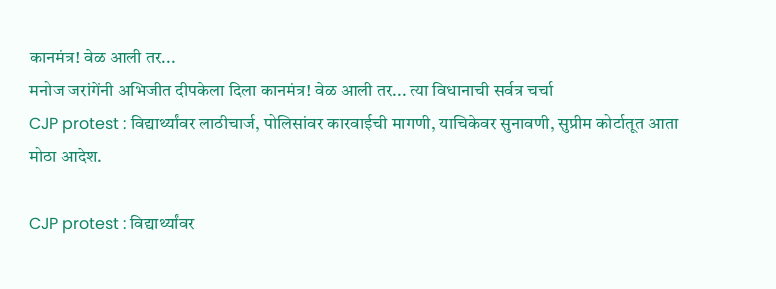कानमंत्र! वेळ आली तर...
मनोज जरांगेंनी अभिजीत दीपकेला दिला कानमंत्र! वेळ आली तर... त्या विधानाची सर्वत्र चर्चा
CJP protest : विद्यार्थ्यांवर लाठीचार्ज, पोलिसांवर कारवाईची मागणी, याचिकेवर सुनावणी, सुप्रीम कोर्टातूत आता मोठा आदेश.

CJP protest : विद्यार्थ्यांवर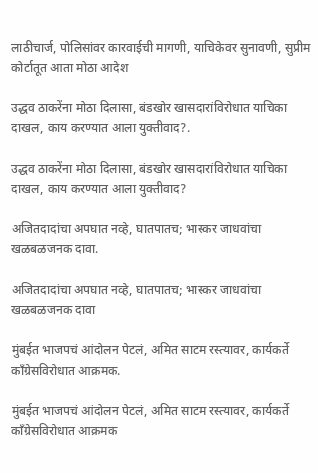लाठीचार्ज, पोलिसांवर कारवाईची मागणी, याचिकेवर सुनावणी, सुप्रीम कोर्टातूत आता मोठा आदेश

उद्धव ठाकरेंना मोठा दिलासा, बंडखोर खासदारांविरोधात याचिका दाखल, काय करण्यात आला युक्तीवाद?.

उद्धव ठाकरेंना मोठा दिलासा, बंडखोर खासदारांविरोधात याचिका दाखल, काय करण्यात आला युक्तीवाद?

अजितदादांचा अपघात नव्हे, घातपातच; भास्कर जाधवांचा खळबळजनक दावा.

अजितदादांचा अपघात नव्हे, घातपातच; भास्कर जाधवांचा खळबळजनक दावा

मुंबईत भाजपचं आंदोलन पेटलं, अमित साटम रस्त्यावर, कार्यकर्ते काँग्रेसविरोधात आक्रमक.

मुंबईत भाजपचं आंदोलन पेटलं, अमित साटम रस्त्यावर, कार्यकर्ते काँग्रेसविरोधात आक्रमक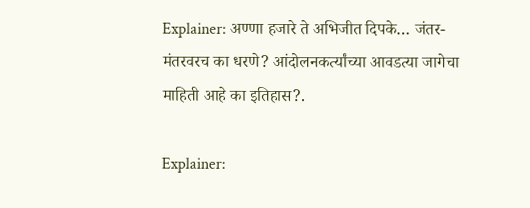Explainer: अण्णा हजारे ते अभिजीत दिपके… जंतर-मंतरवरच का धरणे? आंदोलनकर्त्यांच्या आवडत्या जागेचा माहिती आहे का इतिहास?.

Explainer: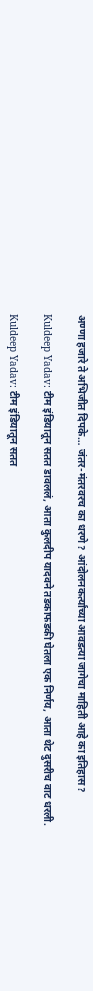अण्णा हजारे ते अभिजीत दिपके… जंतर-मंतरवरच का धरणे? आंदोलनकर्त्यांच्या आवडत्या जागेचा माहिती आहे का इतिहास?

Kuldeep Yadav: टीम इंडियातून सतत डावललं, आता कुलदीप यादवने तडकाफडकी घेतला एक निर्णय, आता थेट दुसरीच वाट धरली.

Kuldeep Yadav: टीम इंडियातून सतत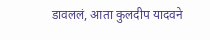डावललं, आता कुलदीप यादवने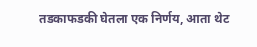तडकाफडकी घेतला एक निर्णय, आता थेट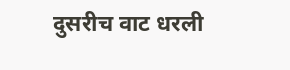दुसरीच वाट धरली